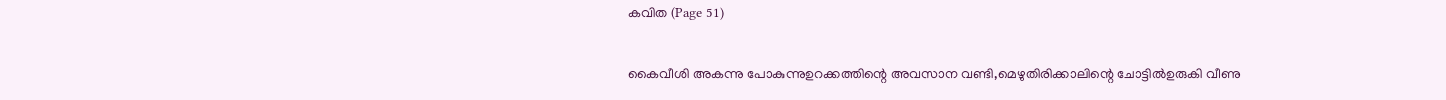കവിത (Page 51)

കൈവീശി അകന്നു പോകുന്നുഉറക്കത്തിന്റെ അവസാന വണ്ടി,മെഴുതിരിക്കാലിന്റെ ചോട്ടിൽഉരുകി വീണു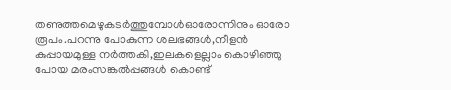തണുത്തമെഴുകടർത്തുമ്പോൾഓരോന്നിനും ഓരോ രൂപം.പറന്നു പോകുന്ന ശലഭങ്ങൾ,നീളൻ കുപ്പായമുള്ള നർത്തകി,ഇലകളെല്ലാം കൊഴിഞ്ഞു പോയ മരംസങ്കൽപ്പങ്ങൾ കൊണ്ട്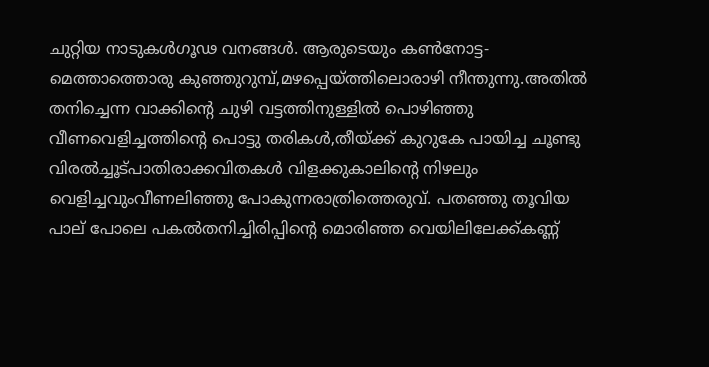ചുറ്റിയ നാടുകൾഗൂഢ വനങ്ങൾ. ആരുടെയും കൺനോട്ട-മെത്താത്തൊരു കുഞ്ഞുറുമ്പ്,മഴപ്പെയ്ത്തിലൊരാഴി നീന്തുന്നു.അതിൽ തനിച്ചെന്ന വാക്കിന്റെ ചുഴി വട്ടത്തിനുള്ളിൽ പൊഴിഞ്ഞു വീണവെളിച്ചത്തിന്റെ പൊട്ടു തരികൾ,തീയ്ക്ക് കുറുകേ പായിച്ച ചൂണ്ടു വിരൽച്ചൂട്പാതിരാക്കവിതകൾ വിളക്കുകാലിന്റെ നിഴലും വെളിച്ചവുംവീണലിഞ്ഞു പോകുന്നരാത്രിത്തെരുവ്. പതഞ്ഞു തൂവിയ പാല് പോലെ പകൽതനിച്ചിരിപ്പിന്റെ മൊരിഞ്ഞ വെയിലിലേക്ക്കണ്ണ്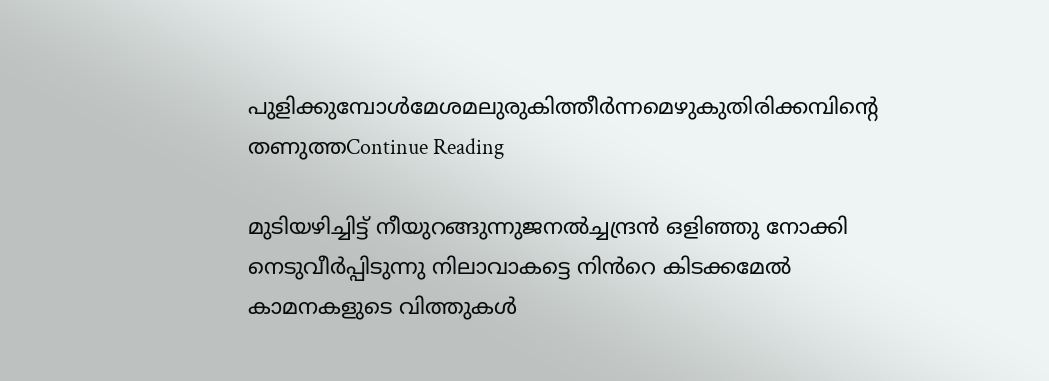പുളിക്കുമ്പോൾമേശമലുരുകിത്തീര്‍ന്നമെഴുകുതിരിക്കമ്പിന്റെ തണുത്തContinue Reading

മുടിയഴിച്ചിട്ട് നീയുറങ്ങുന്നുജനൽച്ചന്ദ്രൻ ഒളിഞ്ഞു നോക്കി നെടുവീർപ്പിടുന്നു നിലാവാകട്ടെ നിൻറെ കിടക്കമേൽ കാമനകളുടെ വിത്തുകൾ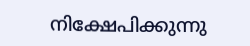നിക്ഷേപിക്കുന്നു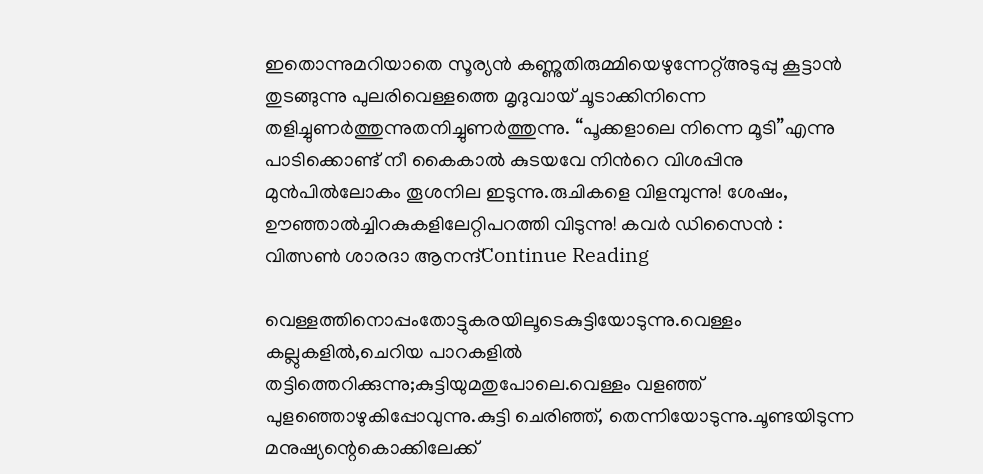ഇതൊന്നുമറിയാതെ സൂര്യൻ കണ്ണുതിരുമ്മിയെഴുന്നേറ്റ്അടുപ്പു കൂട്ടാൻ തുടങ്ങുന്നു പുലരിവെള്ളത്തെ മൃദുവായ് ചൂടാക്കിനിന്നെ തളിച്ചുണർത്തുന്നുതനിച്ചുണർത്തുന്നു. “പൂക്കളാലെ നിന്നെ മൂടി”എന്നു പാടിക്കൊണ്ട് നീ കൈകാൽ കുടയവേ നിൻറെ വിശപ്പിനു മുൻപിൽലോകം തൂശനില ഇടുന്നു.രുചികളെ വിളമ്പുന്നു! ശേഷം, ഊഞ്ഞാൽച്ചിറകുകളിലേറ്റിപറത്തി വിടുന്നു! കവർ ഡിസൈൻ : വിത്സൺ ശാരദാ ആനന്ദ്Continue Reading

വെള്ളത്തിനൊപ്പംതോട്ടുകരയിലൂടെകുട്ടിയോടുന്നു.വെള്ളം കല്ലുകളിൽ,ചെറിയ പാറകളിൽ തട്ടിത്തെറിക്കുന്നു;കുട്ടിയുമതുപോലെ.വെള്ളം വളഞ്ഞ് പുളഞ്ഞൊഴുകിപ്പോവുന്നു.കുട്ടി ചെരിഞ്ഞ്, തെന്നിയോടുന്നു.ചൂണ്ടയിടുന്ന മനുഷ്യന്റെകൊക്കിലേക്ക്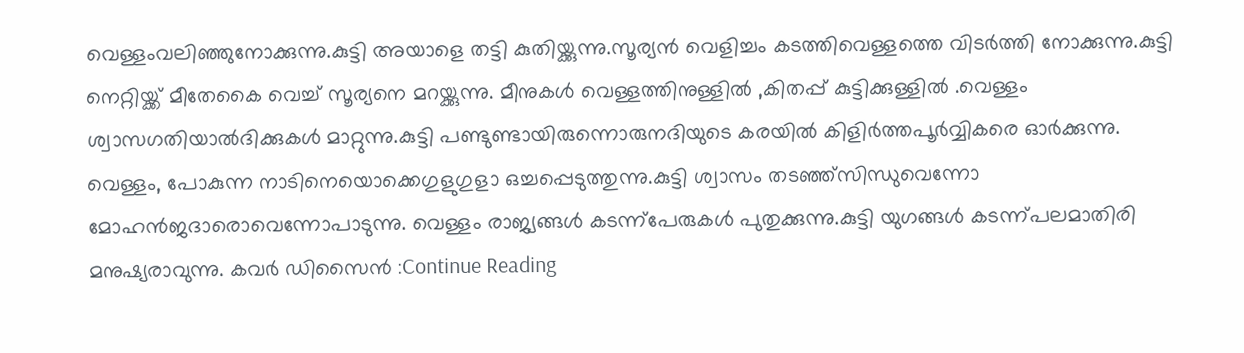വെള്ളംവലിഞ്ഞുനോക്കുന്നു.കുട്ടി അയാളെ തട്ടി കുതിയ്ക്കുന്നു.സൂര്യൻ വെളിച്ചം കടത്തിവെള്ളത്തെ വിടർത്തി നോക്കുന്നു.കുട്ടി നെറ്റിയ്ക്ക് മീതേകൈ വെച്ച് സൂര്യനെ മറയ്ക്കുന്നു. മീനുകൾ വെള്ളത്തിനുള്ളിൽ ,കിതപ്പ് കുട്ടിക്കുള്ളിൽ .വെള്ളം ശ്വാസഗതിയാൽദിക്കുകൾ മാറ്റുന്നു.കുട്ടി പണ്ടുണ്ടായിരുന്നൊരുനദിയുടെ കരയിൽ കിളിർത്തപൂർവ്വികരെ ഓർക്കുന്നു. വെള്ളം, പോകുന്ന നാടിനെയൊക്കെഗുളുഗുളാ ഒച്ചപ്പെടുത്തുന്നു.കുട്ടി ശ്വാസം തടഞ്ഞ്സിന്ധുവെന്നോ മോഹൻജദാരൊവെന്നോപാടുന്നു. വെള്ളം രാജ്യങ്ങൾ കടന്ന്പേരുകൾ പുതുക്കുന്നു.കുട്ടി യുഗങ്ങൾ കടന്ന്പലമാതിരി മനുഷ്യരാവുന്നു. കവർ ഡിസൈൻ :Continue Reading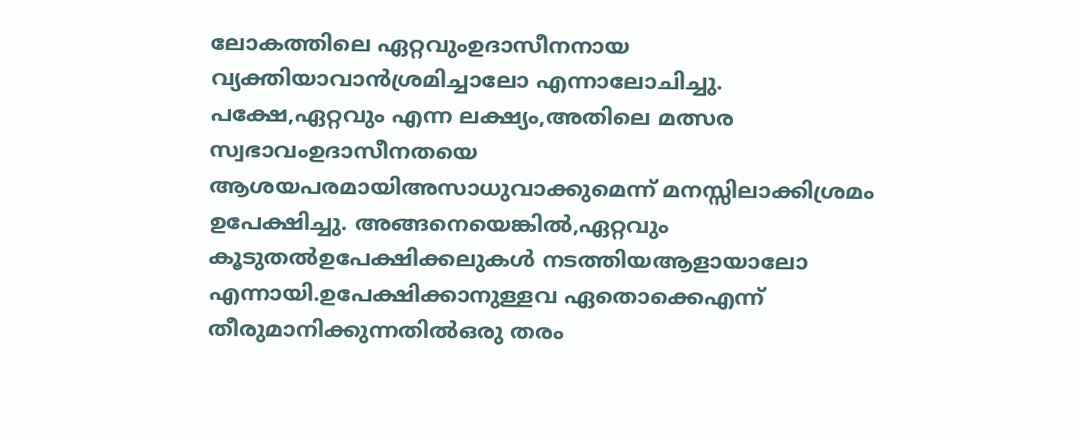ലോകത്തിലെ ഏറ്റവുംഉദാസീനനായ വ്യക്തിയാവാൻശ്രമിച്ചാലോ എന്നാലോചിച്ചു. പക്ഷേ,ഏറ്റവും എന്ന ലക്ഷ്യം,അതിലെ മത്സര സ്വഭാവംഉദാസീനതയെ ആശയപരമായിഅസാധുവാക്കുമെന്ന് മനസ്സിലാക്കിശ്രമം ഉപേക്ഷിച്ചു. അങ്ങനെയെങ്കിൽ,ഏറ്റവും കൂടുതൽഉപേക്ഷിക്കലുകൾ നടത്തിയആളായാലോ എന്നായി.ഉപേക്ഷിക്കാനുള്ളവ ഏതൊക്കെഎന്ന് തീരുമാനിക്കുന്നതിൽഒരു തരം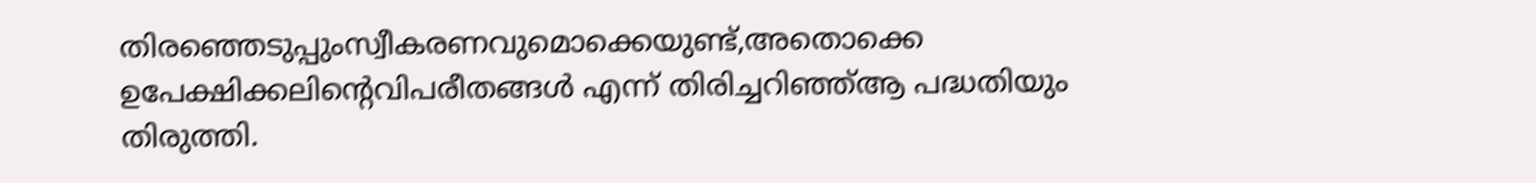തിരഞ്ഞെടുപ്പുംസ്വീകരണവുമൊക്കെയുണ്ട്,അതൊക്കെ ഉപേക്ഷിക്കലിന്റെവിപരീതങ്ങൾ എന്ന് തിരിച്ചറിഞ്ഞ്ആ പദ്ധതിയും തിരുത്തി.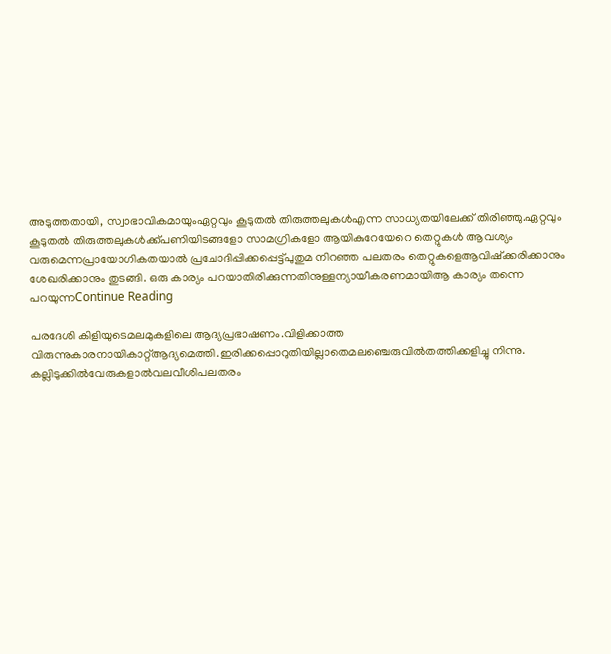അടുത്തതായി, സ്വാഭാവികമായുംഏറ്റവും കൂടുതൽ തിരുത്തലുകൾഎന്ന സാധ്യതയിലേക്ക് തിരിഞ്ഞു.ഏറ്റവും കൂടുതൽ തിരുത്തലുകൾക്ക്പണിയിടങ്ങളോ സാമഗ്രികളോ ആയികുറേയേറെ തെറ്റുകൾ ആവശ്യം വരുമെന്നപ്രായോഗികതയാൽ പ്രചോദിപ്പിക്കപ്പെട്ട്പുതുമ നിറഞ്ഞ പലതരം തെറ്റുകളെആവിഷ്ക്കരിക്കാനും ശേഖരിക്കാനും തുടങ്ങി. ഒരു കാര്യം പറയാതിരിക്കുന്നതിനുള്ളന്യായീകരണമായിആ കാര്യം തന്നെ പറയുന്നContinue Reading

പരദേശി കിളിയുടെമലമുകളിലെ ആദ്യപ്രഭാഷണം.വിളിക്കാത്ത വിരുന്നുകാരനായികാറ്റ്ആദ്യമെത്തി.ഇരിക്കപ്പൊറുതിയില്ലാതെമലഞ്ചെരുവില്‍തത്തിക്കളിച്ചു നിന്നു. കല്ലിടുക്കില്‍വേരുകളാല്‍വലവീശിപലതരം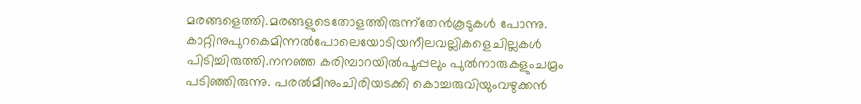മരങ്ങളെത്തി.മരങ്ങളുടെതോളത്തിരുന്ന്തേന്‍കൂടുകൾ പോന്നു. കാറ്റിനുപുറകെമിന്നല്‍പോലെയോടിയനീലവല്ലികളെചില്ലകള്‍ പിടിച്ചിരുത്തി.നനഞ്ഞ കരിമ്പാറയില്‍പൂപ്പലും പുല്‍നാരുകളുംചമ്രം പടിഞ്ഞിരുന്നു. പരല്‍മീനുംചിരിയടക്കി കൊച്ചരുവിയുംവഴുക്കന്‍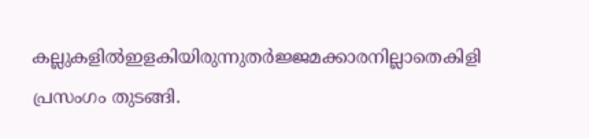കല്ലുകളില്‍ഇളകിയിരുന്നുതര്‍ജ്ജമക്കാരനില്ലാതെകിളി പ്രസംഗം തുടങ്ങി.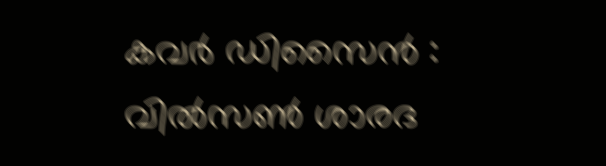കവർ ഡിസൈൻ : വിൽസൺ ശാരദ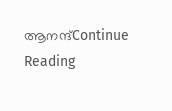ആനന്ദ്Continue Reading